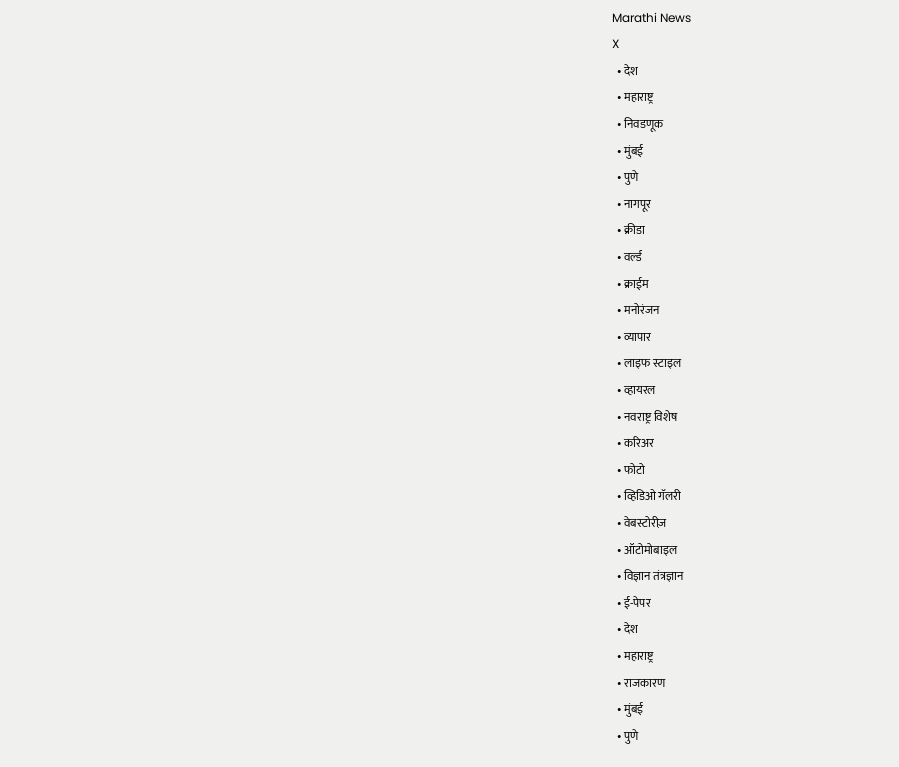Marathi News
X
  • देश
  • महाराष्ट्र
  • निवडणूक
  • मुंबई
  • पुणे
  • नागपूर
  • क्रीडा
  • वर्ल्ड
  • क्राईम
  • मनोरंजन
  • व्यापार
  • लाइफ स्टाइल
  • व्हायरल
  • नवराष्ट्र विशेष
  • करिअर
  • फोटो
  • व्हिडिओ गॅलरी
  • वेबस्टोरीज़
  • ऑटोमोबाइल
  • विज्ञान तंत्रज्ञान
  • ई-पेपर
  • देश
  • महाराष्ट्र
  • राजकारण
  • मुंबई
  • पुणे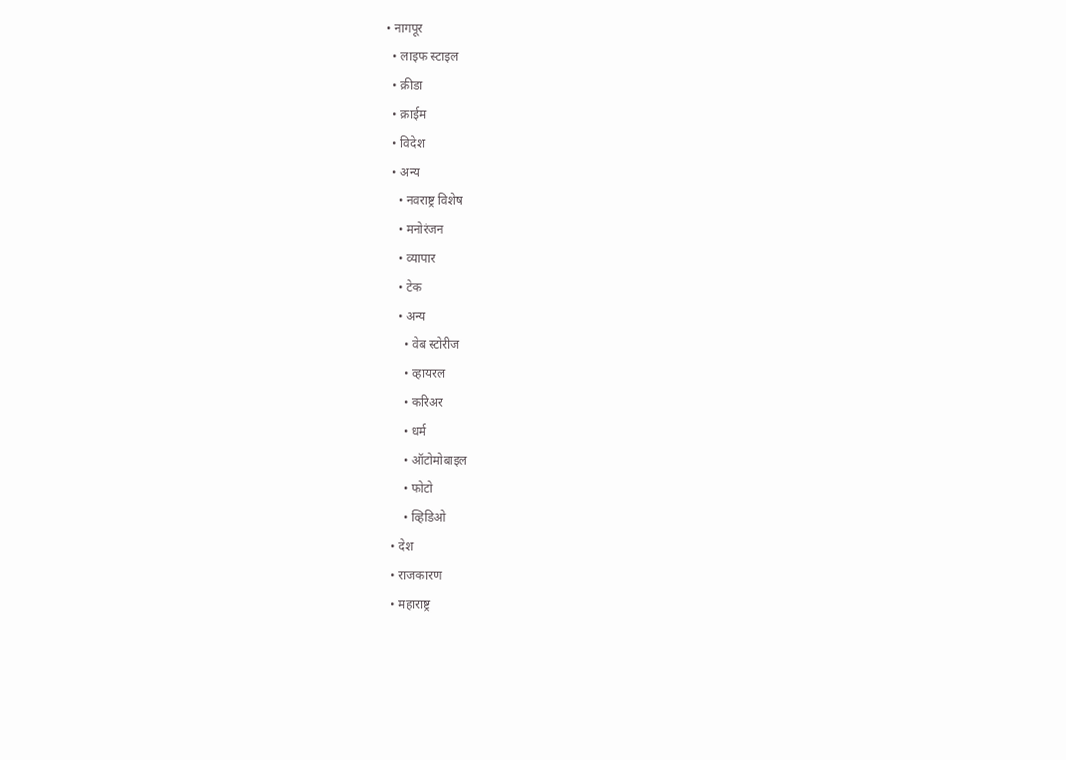• नागपूर
  • लाइफ स्टाइल
  • क्रीडा
  • क्राईम
  • विदेश
  • अन्य
    • नवराष्ट्र विशेष
    • मनोरंजन
    • व्यापार
    • टेक
    • अन्य
      • वेब स्टोरीज
      • व्हायरल
      • करिअर
      • धर्म
      • ऑटोमोबाइल
      • फोटो
      • व्हिडिओ
  • देश
  • राजकारण
  • महाराष्ट्र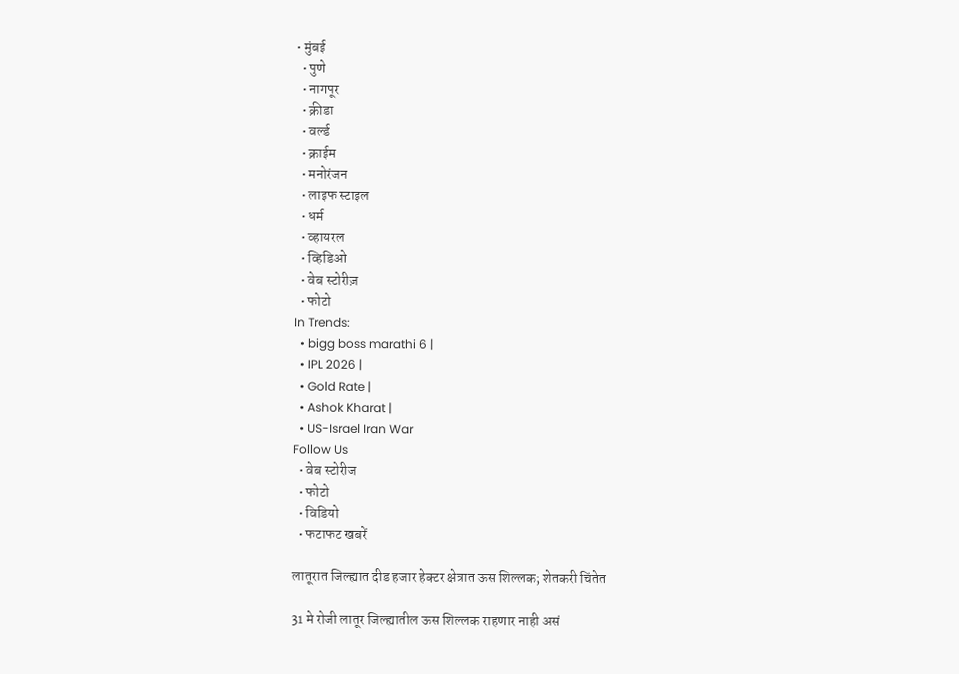• मुंबई
  • पुणे
  • नागपूर
  • क्रीडा
  • वर्ल्ड
  • क्राईम
  • मनोरंजन
  • लाइफ स्टाइल
  • धर्म
  • व्हायरल
  • व्हिडिओ
  • वेब स्टोरीज़
  • फोटो
In Trends:
  • bigg boss marathi 6 |
  • IPL 2026 |
  • Gold Rate |
  • Ashok Kharat |
  • US-Israel Iran War
Follow Us
  • वेब स्टोरीज
  • फोटो
  • विडियो
  • फटाफट खबरें

लातूरात जिल्ह्यात दीड हजार हेक्टर क्षेत्रात ऊस शिल्लक; शेतकरी चिंतेत

31 मे रोजी लातूर जिल्ह्यातील ऊस शिल्लक राहणार नाही असं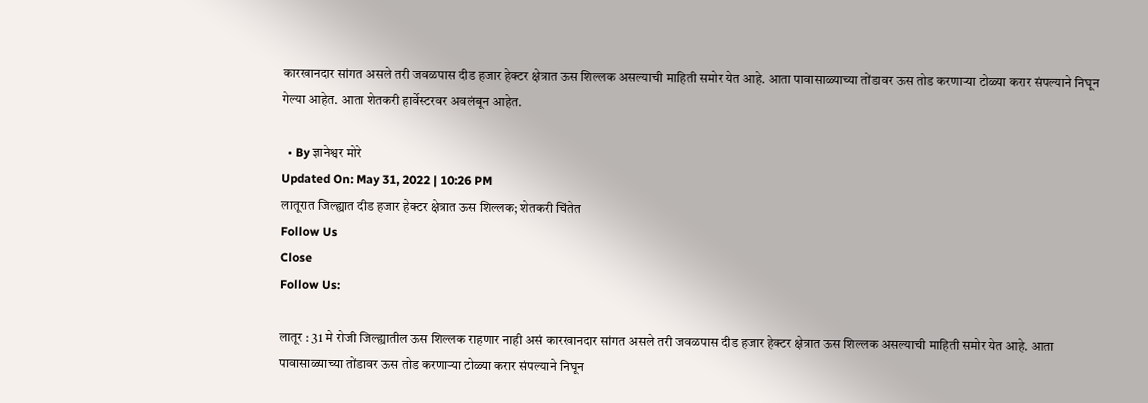कारखानदार सांगत असले तरी जवळपास दीड हजार हेक्टर क्षेत्रात ऊस शिल्लक असल्याची माहिती समोर येत आहे. आता पावासाळ्याच्या तोंडावर ऊस तोड करणाऱ्या टोळ्या करार संपल्याने निघून गेल्या आहेत. आता शेतकरी हार्वेस्टरवर अवलंबून आहेत.

  • By ज्ञानेश्वर मोरे
Updated On: May 31, 2022 | 10:26 PM
लातूरात जिल्ह्यात दीड हजार हेक्टर क्षेत्रात ऊस शिल्लक; शेतकरी चिंतेत
Follow Us
Close
Follow Us:

लातूर : 31 मे रोजी जिल्ह्यातील ऊस शिल्लक राहणार नाही असं कारखानदार सांगत असले तरी जवळपास दीड हजार हेक्टर क्षेत्रात ऊस शिल्लक असल्याची माहिती समोर येत आहे. आता पावासाळ्याच्या तोंडावर ऊस तोड करणाऱ्या टोळ्या करार संपल्याने निघून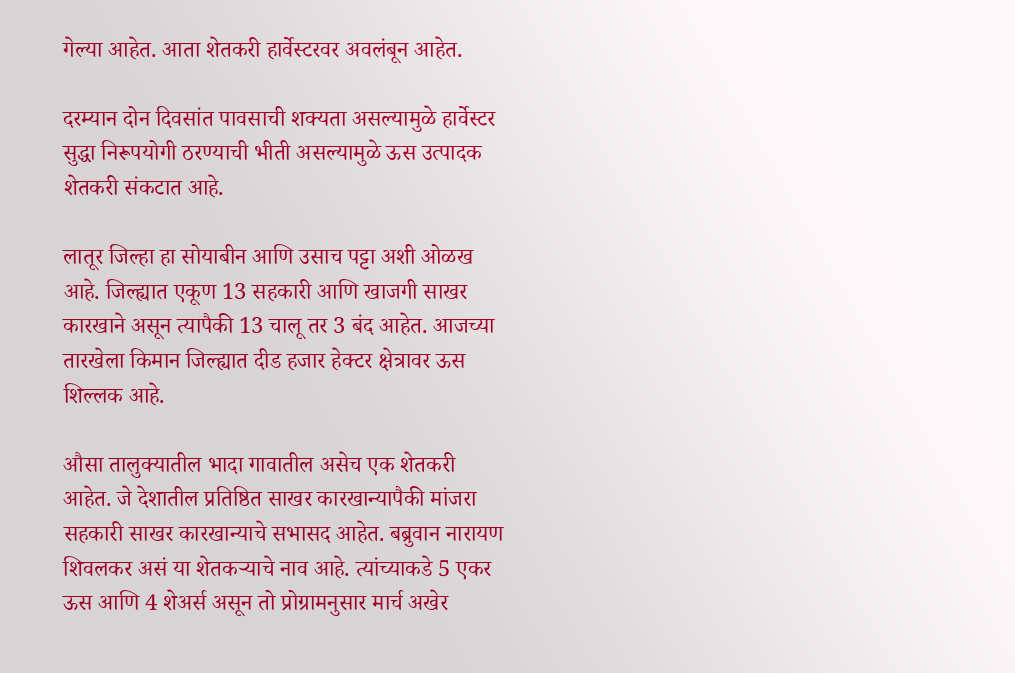गेल्या आहेत. आता शेतकरी हार्वेस्टरवर अवलंबून आहेत.

दरम्यान दोन दिवसांत पावसाची शक्यता असल्यामुळे हार्वेस्टर सुद्धा निरूपयोगी ठरण्याची भीती असल्यामुळे ऊस उत्पादक शेतकरी संकटात आहे.

लातूर जिल्हा हा सोयाबीन आणि उसाच पट्टा अशी ओळख आहे. जिल्ह्यात एकूण 13 सहकारी आणि खाजगी साखर कारखाने असून त्यापैकी 13 चालू तर 3 बंद आहेत. आजच्या तारखेला किमान जिल्ह्यात दीड हजार हेक्टर क्षेत्रावर ऊस शिल्लक आहे.

औसा तालुक्यातील भादा गावातील असेच एक शेतकरी आहेत. जे देशातील प्रतिष्ठित साखर कारखान्यापैकी मांजरा सहकारी साखर कारखान्याचे सभासद आहेत. बब्रुवान नारायण शिवलकर असं या शेतकऱ्याचे नाव आहे. त्यांच्याकडे 5 एकर ऊस आणि 4 शेअर्स असून तो प्रोग्रामनुसार मार्च अखेर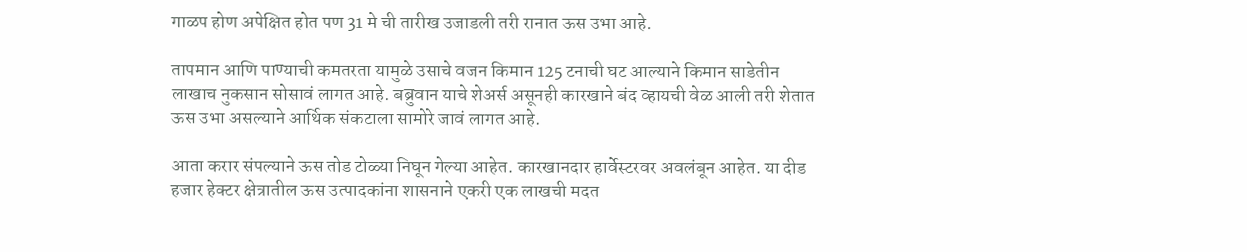गाळप होण अपेक्षित होत पण 31 मे ची तारीख उजाडली तरी रानात ऊस उभा आहे.

तापमान आणि पाण्याची कमतरता यामुळे उसाचे वजन किमान 125 टनाची घट आल्याने किमान साडेतीन लाखाच नुकसान सोसावं लागत आहे. बब्रुवान याचे शेअर्स असूनही कारखाने बंद व्हायची वेळ आली तरी शेतात ऊस उभा असल्याने आर्थिक संकटाला सामोरे जावं लागत आहे.

आता करार संपल्याने ऊस तोड टोळ्या निघून गेल्या आहेत. कारखानदार हार्वेस्टरवर अवलंबून आहेत. या दीड हजार हेक्टर क्षेत्रातील ऊस उत्पादकांना शासनाने एकरी एक लाखची मदत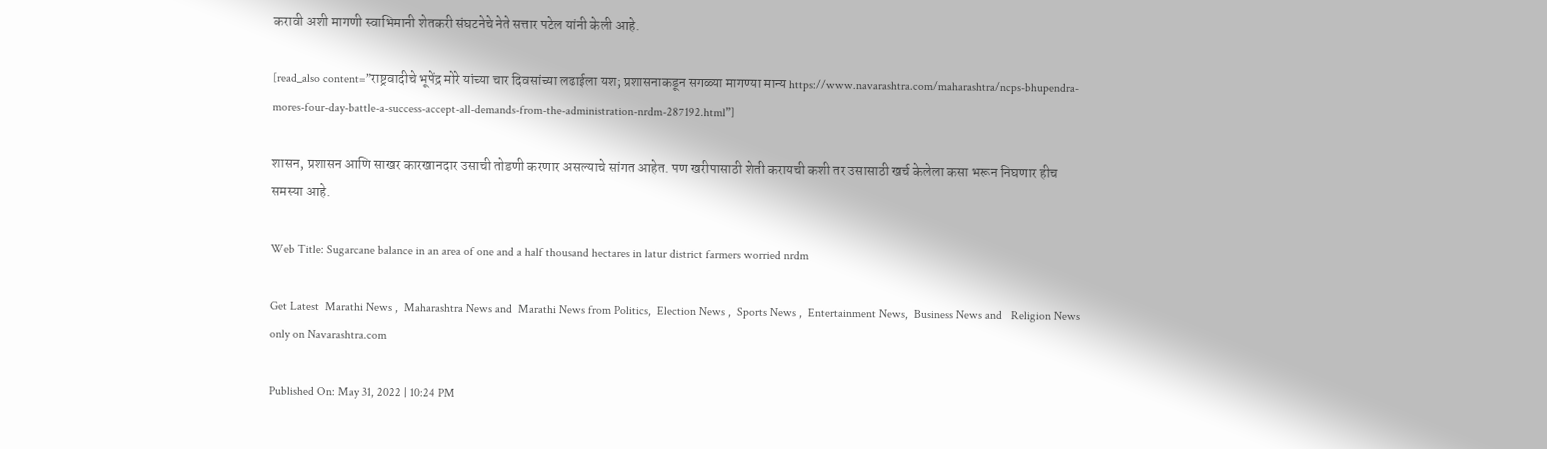करावी अशी मागणी स्वाभिमानी शेतकरी संघटनेचे नेते सत्तार पटेल यांनी केली आहे.

[read_also content=”राष्ट्रवादीचे भूपेंद्र मोरे यांच्या चार दिवसांच्या लढाईला यश; प्रशासनाकडून सगळ्या मागण्या मान्य https://www.navarashtra.com/maharashtra/ncps-bhupendra-mores-four-day-battle-a-success-accept-all-demands-from-the-administration-nrdm-287192.html”]

शासन, प्रशासन आणि साखर कारखानदार उसाची तोडणी करणार असल्याचे सांगत आहेत. पण खरीपासाठी शेती करायची कशी तर उसासाठी खर्च केलेला कसा भरून निघणार हीच समस्या आहे.

Web Title: Sugarcane balance in an area of one and a half thousand hectares in latur district farmers worried nrdm

Get Latest  Marathi News ,  Maharashtra News and  Marathi News from Politics,  Election News ,  Sports News ,  Entertainment News,  Business News and   Religion News  only on Navarashtra.com

Published On: May 31, 2022 | 10:24 PM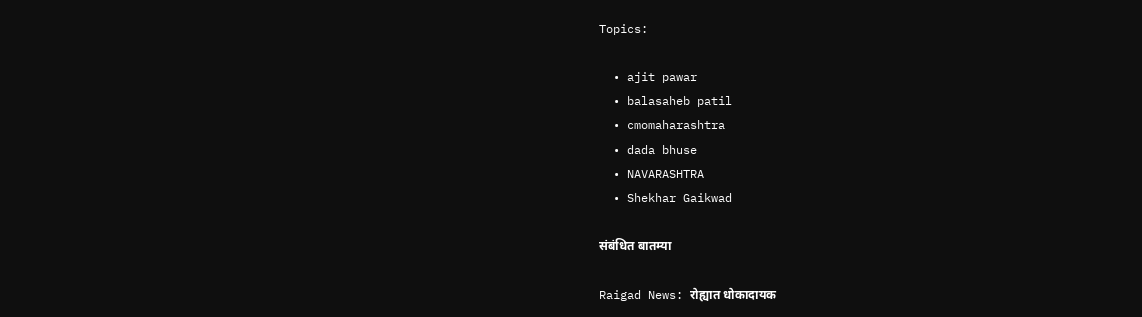Topics:

  • ajit pawar
  • balasaheb patil
  • cmomaharashtra
  • dada bhuse
  • NAVARASHTRA
  • Shekhar Gaikwad

संबंधित बातम्या

Raigad News: रोह्यात धोकादायक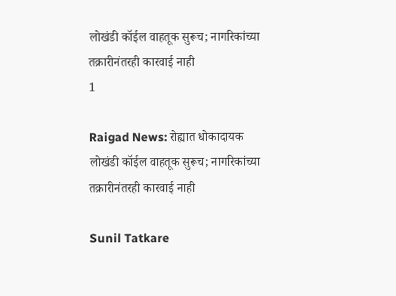लोखंडी कॉईल वाहतूक सुरूच; नागरिकांच्या तक्रारीनंतरही कारवाई नाही
1

Raigad News: रोह्यात धोकादायक लोखंडी कॉईल वाहतूक सुरूच; नागरिकांच्या तक्रारीनंतरही कारवाई नाही

Sunil Tatkare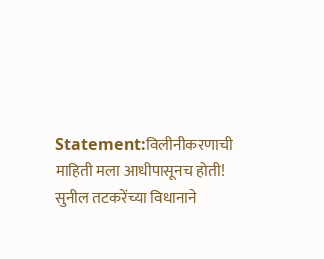Statement:विलीनीकरणाची माहिती मला आधीपासूनच होती! सुनील तटकरेंच्या विधानाने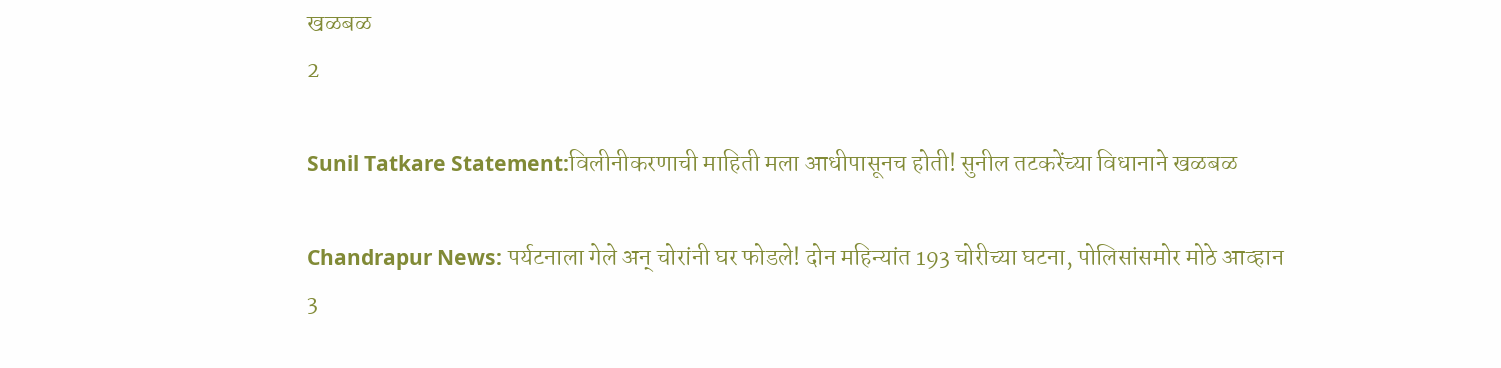खळबळ
2

Sunil Tatkare Statement:विलीनीकरणाची माहिती मला आधीपासूनच होती! सुनील तटकरेंच्या विधानाने खळबळ

Chandrapur News: पर्यटनाला गेले अन् चोरांनी घर फोडले! दोन महिन्यांत 193 चोरीच्या घटना, पोलिसांसमोर मोठे आव्हान
3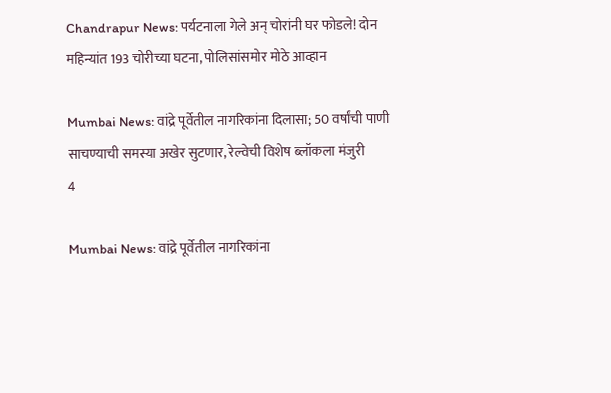Chandrapur News: पर्यटनाला गेले अन् चोरांनी घर फोडले! दोन महिन्यांत 193 चोरीच्या घटना, पोलिसांसमोर मोठे आव्हान

Mumbai News: वांद्रे पूर्वेतील नागरिकांना दिलासा; 50 वर्षांची पाणी साचण्याची समस्या अखेर सुटणार, रेल्वेची विशेष ब्लॉकला मंजुरी
4

Mumbai News: वांद्रे पूर्वेतील नागरिकांना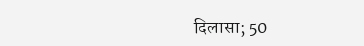दिलासा; 50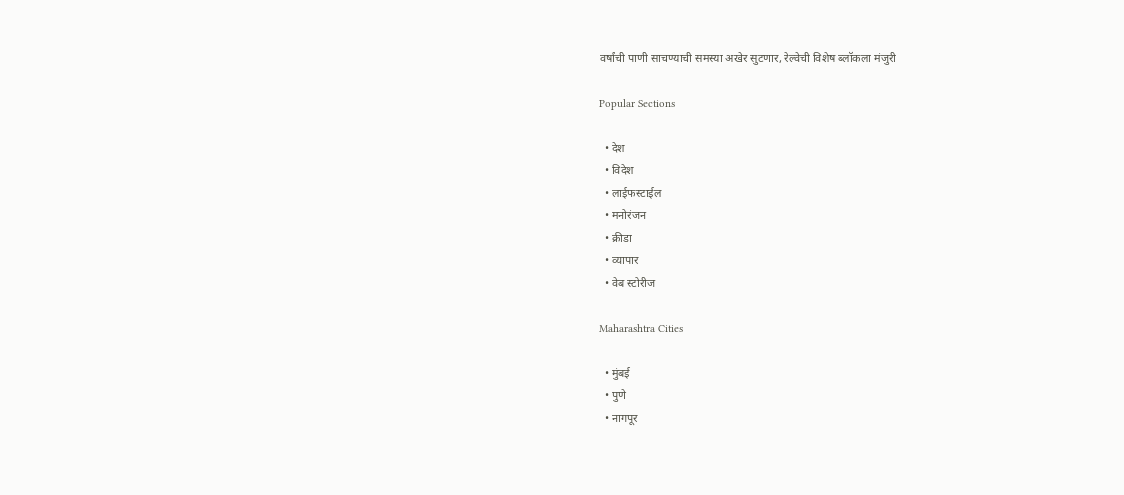वर्षांची पाणी साचण्याची समस्या अखेर सुटणार, रेल्वेची विशेष ब्लॉकला मंजुरी

Popular Sections

  • देश
  • विदेश
  • लाईफस्टाईल
  • मनोरंजन
  • क्रीडा
  • व्यापार
  • वेब स्टोरीज

Maharashtra Cities

  • मुंबई
  • पुणे
  • नागपूर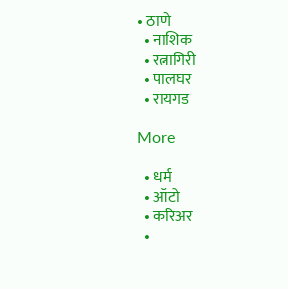• ठाणे
  • नाशिक
  • रत्नागिरी
  • पालघर
  • रायगड

More

  • धर्म
  • ऑटो
  • करिअर
  •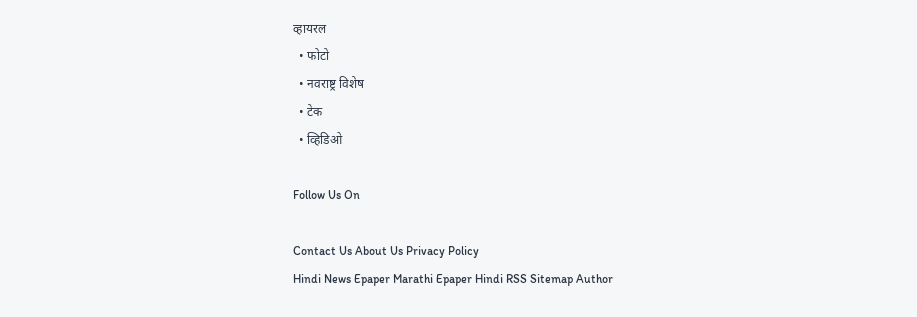व्हायरल
  • फोटो
  • नवराष्ट्र विशेष
  • टेक
  • व्हिडिओ

Follow Us On

Contact Us About Us Privacy Policy
Hindi News Epaper Marathi Epaper Hindi RSS Sitemap Author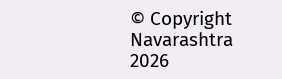© Copyright Navarashtra 2026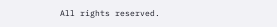All rights reserved.